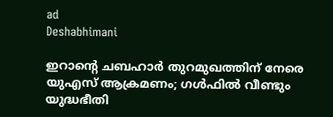ad
Deshabhimani

ഇറാൻ്റെ ചബഹാർ തുറമുഖത്തിന് നേരെ യുഎസ് ആക്രമണം; ഗൾഫിൽ വീണ്ടും യുദ്ധഭീതി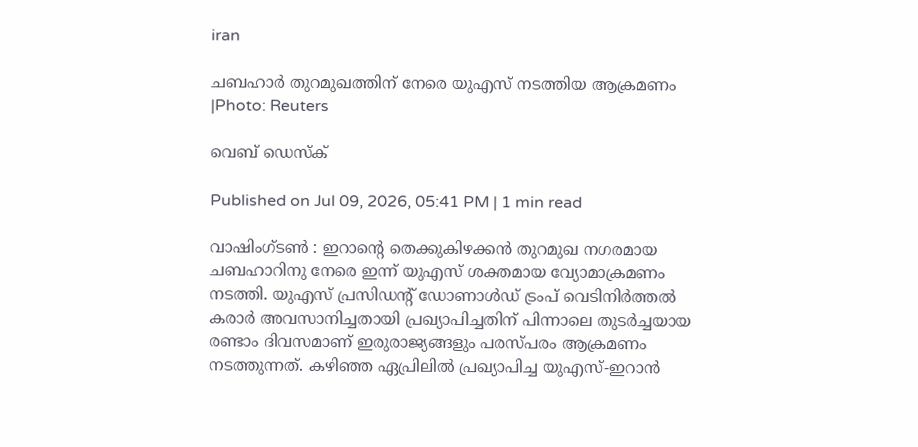iran

ചബഹാർ തുറമുഖത്തിന് നേരെ യുഎസ് നടത്തിയ ആക്രമണം |Photo: Reuters

വെബ് ഡെസ്ക്

Published on Jul 09, 2026, 05:41 PM | 1 min read

വാഷിംഗ്ടൺ : ഇറാന്റെ തെക്കുകിഴക്കൻ തുറമുഖ നഗരമായ ചബഹാറിനു നേരെ ഇന്ന് യുഎസ് ശക്തമായ വ്യോമാക്രമണം നടത്തി. യുഎസ് പ്രസിഡന്റ് ഡോണാൾഡ്‌ ട്രംപ് വെടിനിർത്തൽ കരാർ അവസാനിച്ചതായി പ്രഖ്യാപിച്ചതിന് പിന്നാലെ തുടർച്ചയായ രണ്ടാം ദിവസമാണ് ഇരുരാജ്യങ്ങളും പരസ്പരം ആക്രമണം നടത്തുന്നത്. കഴിഞ്ഞ ഏപ്രിലിൽ പ്രഖ്യാപിച്ച യുഎസ്-ഇറാൻ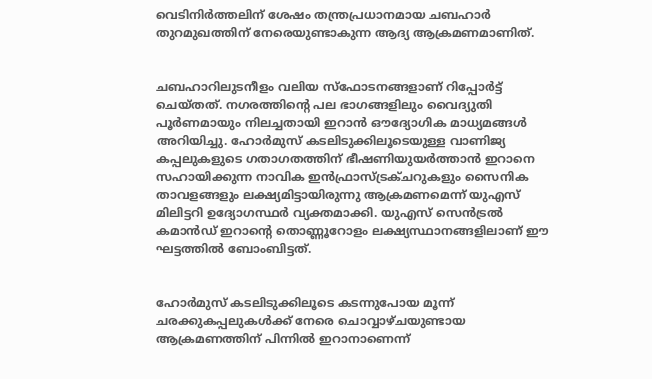വെടിനിർത്തലിന് ശേഷം തന്ത്രപ്രധാനമായ ചബഹാർ തുറമുഖത്തിന് നേരെയുണ്ടാകുന്ന ആദ്യ ആക്രമണമാണിത്.


ചബഹാറിലുടനീളം വലിയ സ്ഫോടനങ്ങളാണ് റിപ്പോർട്ട് ചെയ്തത്. നഗരത്തിന്റെ പല ഭാഗങ്ങളിലും വൈദ്യുതി പൂർണമായും നിലച്ചതായി ഇറാൻ ഔദ്യോഗിക മാധ്യമങ്ങൾ അറിയിച്ചു. ഹോർമുസ് കടലിടുക്കിലൂടെയുള്ള വാണിജ്യ കപ്പലുകളുടെ ഗതാഗതത്തിന് ഭീഷണിയുയർത്താൻ ഇറാനെ സഹായിക്കുന്ന നാവിക ഇൻഫ്രാസ്ട്രക്ചറുകളും സൈനിക താവളങ്ങളും ലക്ഷ്യമിട്ടായിരുന്നു ആക്രമണമെന്ന് യുഎസ് മിലിട്ടറി ഉദ്യോഗസ്ഥർ വ്യക്തമാക്കി. യുഎസ് സെൻട്രൽ കമാൻഡ് ഇറാന്റെ തൊണ്ണൂറോളം ലക്ഷ്യസ്ഥാനങ്ങളിലാണ് ഈ ഘട്ടത്തിൽ ബോംബിട്ടത്.


ഹോർമുസ് കടലിടുക്കിലൂടെ കടന്നുപോയ മൂന്ന് ചരക്കുകപ്പലുകൾക്ക് നേരെ ചൊവ്വാഴ്ചയുണ്ടായ ആക്രമണത്തിന് പിന്നിൽ ഇറാനാണെന്ന്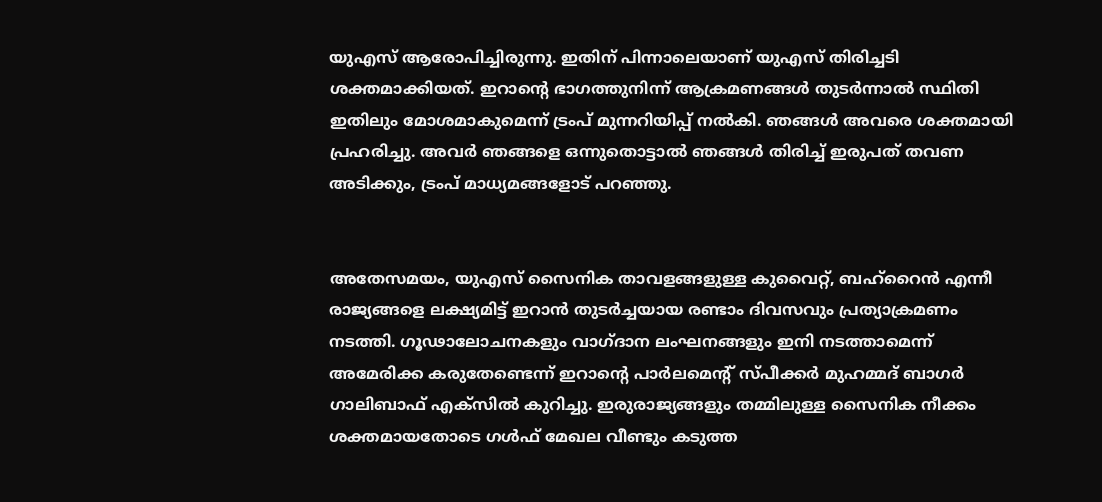യുഎസ് ആരോപിച്ചിരുന്നു. ഇതിന് പിന്നാലെയാണ് യുഎസ് തിരിച്ചടി ശക്തമാക്കിയത്. ഇറാന്റെ ഭാഗത്തുനിന്ന് ആക്രമണങ്ങൾ തുടർന്നാൽ സ്ഥിതി ഇതിലും മോശമാകുമെന്ന് ട്രംപ് മുന്നറിയിപ്പ് നൽകി. ഞങ്ങൾ അവരെ ശക്തമായി പ്രഹരിച്ചു. അവർ ഞങ്ങളെ ഒന്നുതൊട്ടാൽ ഞങ്ങൾ തിരിച്ച് ഇരുപത് തവണ അടിക്കും, ട്രംപ് മാധ്യമങ്ങളോട് പറഞ്ഞു.


അതേസമയം, യുഎസ് സൈനിക താവളങ്ങളുള്ള കുവൈറ്റ്, ബഹ്‌റൈൻ എന്നീ രാജ്യങ്ങളെ ലക്ഷ്യമിട്ട് ഇറാൻ തുടർച്ചയായ രണ്ടാം ദിവസവും പ്രത്യാക്രമണം നടത്തി. ഗൂഢാലോചനകളും വാഗ്ദാന ലംഘനങ്ങളും ഇനി നടത്താമെന്ന് അമേരിക്ക കരുതേണ്ടെന്ന് ഇറാന്റെ പാർലമെന്റ് സ്പീക്കർ മുഹമ്മദ് ബാഗർ ഗാലിബാഫ് എക്സിൽ കുറിച്ചു. ഇരുരാജ്യങ്ങളും തമ്മിലുള്ള സൈനിക നീക്കം ശക്തമായതോടെ ഗൾഫ് മേഖല വീണ്ടും കടുത്ത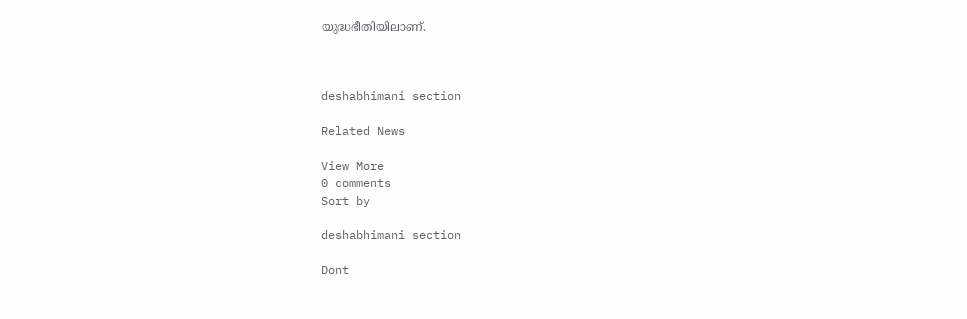യുദ്ധഭീതിയിലാണ്.



deshabhimani section

Related News

View More
0 comments
Sort by

deshabhimani section

Dont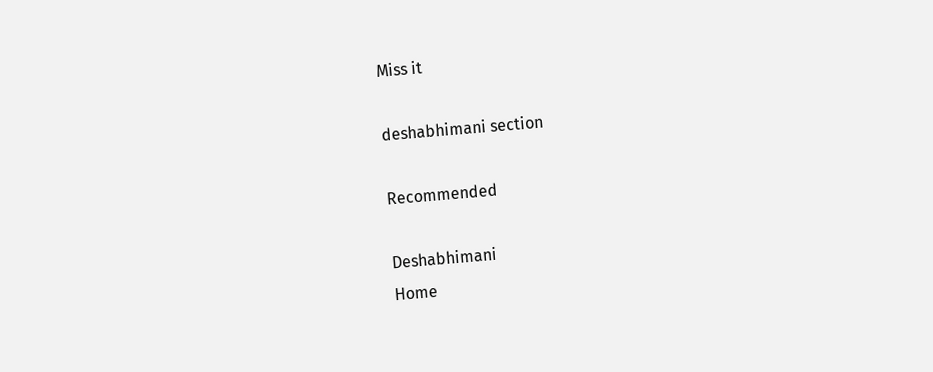Miss it

deshabhimani section

Recommended

Deshabhimani
Home